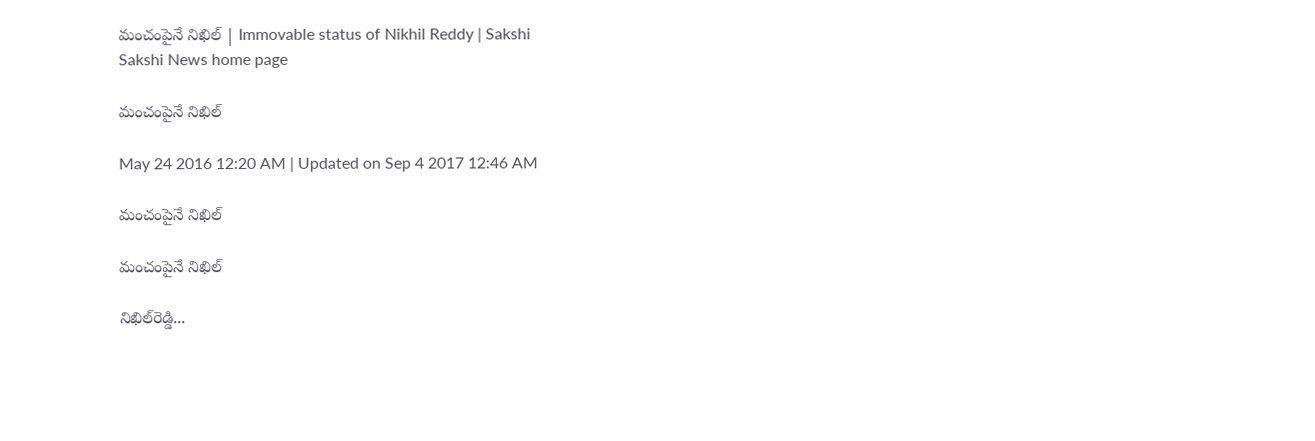మంచంపైనే నిఖిల్ | Immovable status of Nikhil Reddy | Sakshi
Sakshi News home page

మంచంపైనే నిఖిల్

May 24 2016 12:20 AM | Updated on Sep 4 2017 12:46 AM

మంచంపైనే నిఖిల్

మంచంపైనే నిఖిల్

నిఖిల్‌రెడ్డి...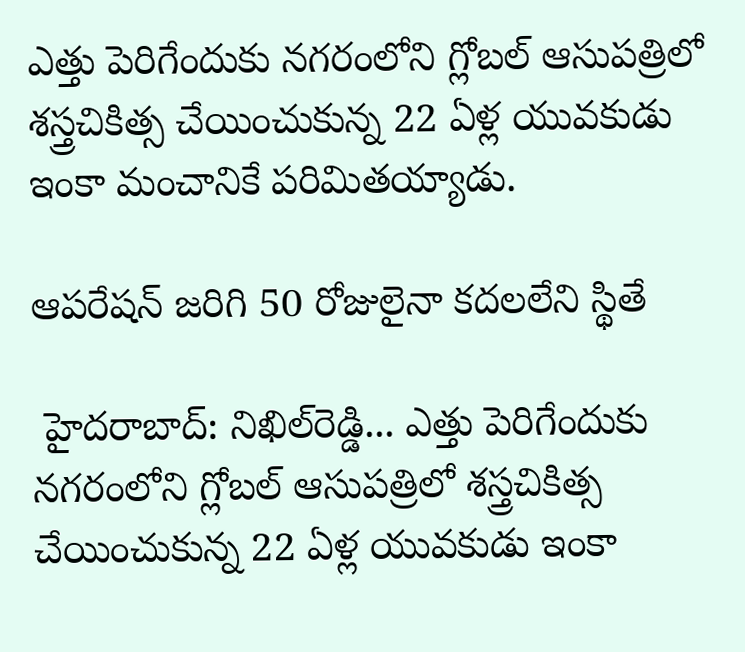ఎత్తు పెరిగేందుకు నగరంలోని గ్లోబల్ ఆసుపత్రిలో శస్త్రచికిత్స చేయించుకున్న 22 ఏళ్ల యువకుడు ఇంకా మంచానికే పరిమితయ్యాడు.

ఆపరేషన్ జరిగి 50 రోజులైనా కదలలేని స్థితే

 హైదరాబాద్: నిఖిల్‌రెడ్డి... ఎత్తు పెరిగేందుకు నగరంలోని గ్లోబల్ ఆసుపత్రిలో శస్త్రచికిత్స చేయించుకున్న 22 ఏళ్ల యువకుడు ఇంకా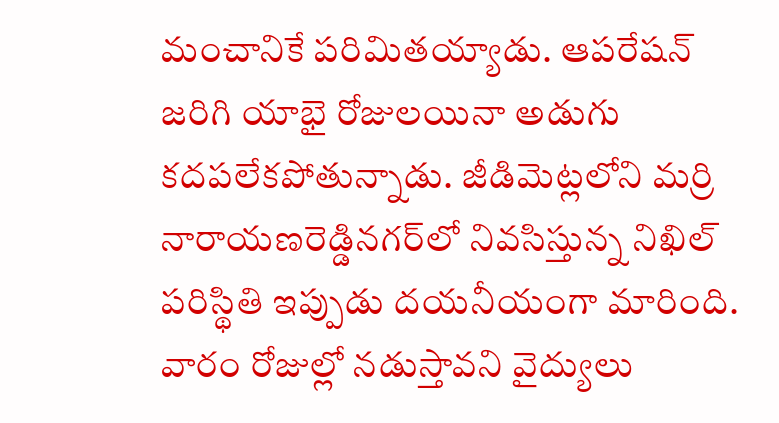మంచానికే పరిమితయ్యాడు. ఆపరేషన్ జరిగి యాభై రోజులయినా అడుగు కదపలేకపోతున్నాడు. జీడిమెట్లలోని మర్రి నారాయణరెడ్డినగర్‌లో నివసిస్తున్న నిఖిల్ పరిస్థితి ఇప్పుడు దయనీయంగా మారింది. వారం రోజుల్లో నడుస్తావని వైద్యులు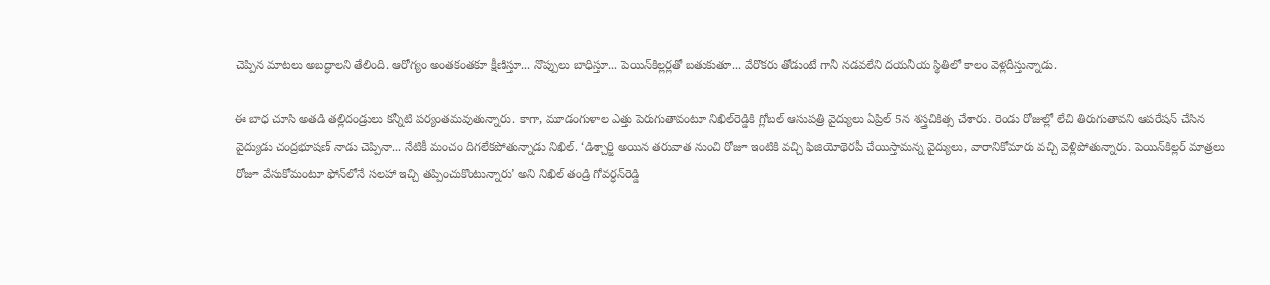చెప్పిన మాటలు అబద్ధాలని తేలింది. ఆరోగ్యం అంతకంతకూ క్షీణిస్తూ... నొప్పులు బాధిస్తూ... పెయిన్‌కిల్లర్లతో బతుకుతూ... వేరొకరు తోడుంటే గానీ నడవలేని దయనీయ స్థితిలో కాలం వెళ్లదీస్తున్నాడు.

ఈ బాధ చూసి అతడి తల్లిదండ్రులు కన్నీటి పర్యంతమవుతున్నారు. కాగా, మూడంగుళాల ఎత్తు పెరుగుతావంటూ నిఖిల్‌రెడ్డికి గ్లోబల్ ఆసుపత్రి వైద్యులు ఏప్రిల్ 5న శస్త్రచికిత్స చేశారు. రెండు రోజుల్లో లేచి తిరుగుతావని ఆపరేషన్ చేసిన వైద్యుడు చంద్రభూషణ్ నాడు చెప్పినా... నేటికీ మంచం దిగలేకపోతున్నాడు నిఖిల్. ‘డిశ్చార్జి అయిన తరువాత నుంచి రోజూ ఇంటికి వచ్చి ఫిజియోథెరపీ చేయిస్తామన్న వైద్యులు, వారానికోమారు వచ్చి వెళ్లిపోతున్నారు. పెయిన్‌కిల్లర్ మాత్రలు రోజూ వేసుకోమంటూ ఫోన్‌లోనే సలహా ఇచ్చి తప్పించుకొంటున్నారు’ అని నిఖిల్ తండ్రి గోవర్ధన్‌రెడ్డి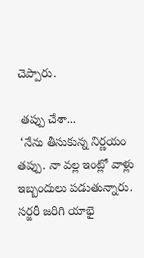చెప్పారు.

 తప్పు చేశా...
 ‘నేను తీసుకున్న నిర్ణయం తప్పు. నా వల్ల ఇంట్లో వాళ్లు ఇబ్బందులు పడుతున్నారు. సర్జరీ జరిగి యాభై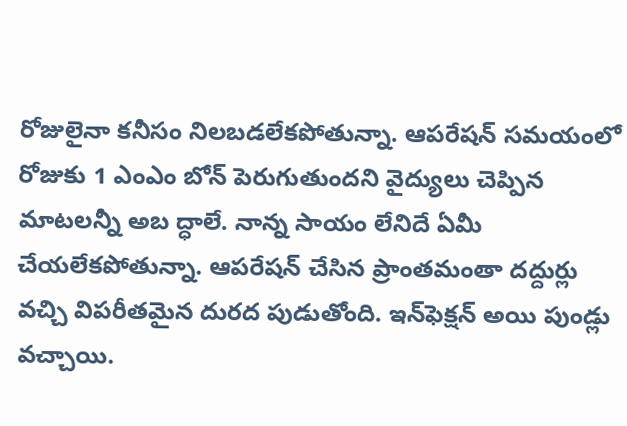రోజులైనా కనీసం నిలబడలేకపోతున్నా. ఆపరేషన్ సమయంలో రోజుకు 1 ఎంఎం బోన్ పెరుగుతుందని వైద్యులు చెప్పిన మాటలన్నీ అబ ద్ధాలే. నాన్న సాయం లేనిదే ఏమీ చేయలేకపోతున్నా. ఆపరేషన్ చేసిన ప్రాంతమంతా దద్దుర్లు వచ్చి విపరీతమైన దురద పుడుతోంది. ఇన్‌ఫెక్షన్ అయి పుండ్లు వచ్చాయి.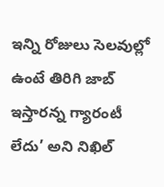ఇన్ని రోజులు సెలవుల్లో ఉంటే తిరిగి జాబ్ ఇస్తారన్న గ్యారంటీ లేదు’ అని నిఖిల్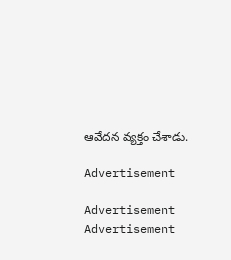ఆవేదన వ్యక్తం చేశాడు.

Advertisement

Advertisement
Advertisement